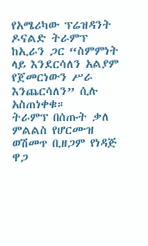የአሜሪካው ፕሬዝዳንት ዶናልድ ትራምፕ ከኢራን ጋር “ስምምነት ላይ እንደርሳለን አልያም የጀመርነውን ሥራ እንጨርሳለን” ሲሉ አስጠነቀቁ።
ትራምፕ በሰጡት ቃለ ምልልስ የሆርሙዝ ወሽመጥ ቢዘጋም የነዳጅ ዋጋ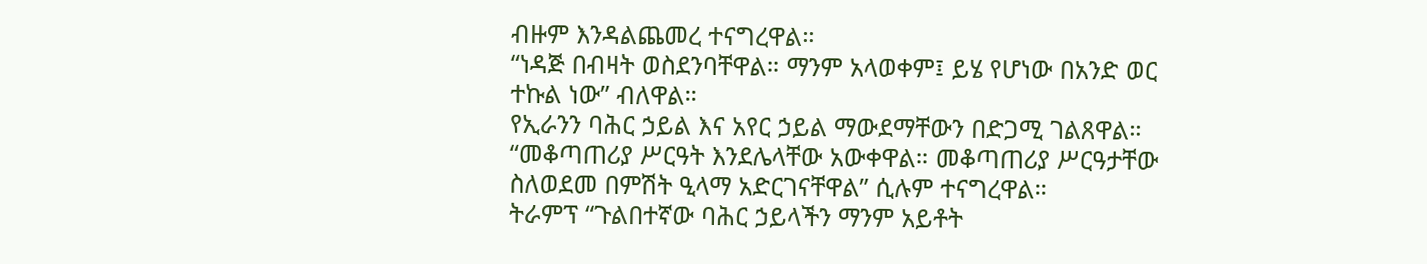ብዙም እንዳልጨመረ ተናግረዋል።
“ነዳጅ በብዛት ወስደንባቸዋል። ማንም አላወቀም፤ ይሄ የሆነው በአንድ ወር ተኩል ነው” ብለዋል።
የኢራንን ባሕር ኃይል እና አየር ኃይል ማውደማቸውን በድጋሚ ገልጸዋል።
“መቆጣጠሪያ ሥርዓት እንደሌላቸው አውቀዋል። መቆጣጠሪያ ሥርዓታቸው ስለወደመ በምሽት ዒላማ አድርገናቸዋል” ሲሉም ተናግረዋል።
ትራምፕ “ጉልበተኛው ባሕር ኃይላችን ማንም አይቶት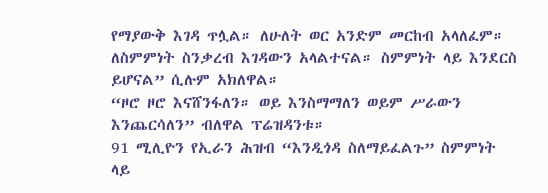የማያውቅ እገዳ ጥሏል። ለሁለት ወር አንድም መርከብ አላለፈም። ለስምምነት ስንቃረብ እገዳውን አላልተናል። ስምምነት ላይ እንደርስ ይሆናል” ሲሉም አክለዋል።
“ዞሮ ዞሮ እናሸንፋለን። ወይ እንስማማለን ወይም ሥራውን እንጨርሳለን” ብለዋል ፕሬዝዳንቱ።
91 ሚሊዮን የኢራን ሕዝብ “እንዲጎዳ ስለማይፈልጉ” ስምምነት ላይ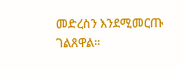መድረስን እንደሚመርጡ ገልጸዋል።